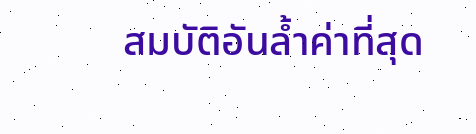สมบัติอันล้ำค่าที่สุด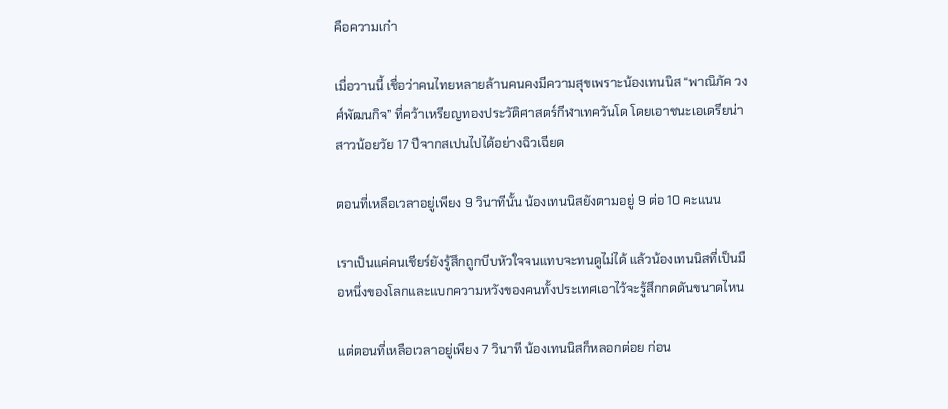คือความเก๋า

เมื่อวานนี้ เชื่อว่าคนไทยหลายล้านคนคงมีความสุขเพราะน้องเทนนิส “พาณิภัค วงศ์พัฒนกิจ” ที่คว้าเหรียญทองประวัติศาสตร์กีฬาเทควันโด โดยเอาชนะเอเดรียน่า สาวน้อยวัย 17 ปีจากสเปนไปได้อย่างฉิวเฉียด

ตอนที่เหลือเวลาอยู่เพียง 9 วินาทีนั้น น้องเทนนิสยังตามอยู่ 9 ต่อ 10 คะแนน

เราเป็นแค่คนเชียร์ยังรู้สึกถูกบีบหัวใจจนแทบจะทนดูไม่ได้ แล้วน้องเทนนิสที่เป็นมือหนึ่งของโลกและแบกความหวังของคนทั้งประเทศเอาไว้จะรู้สึกกดดันขนาดไหน

แต่ตอนที่เหลือเวลาอยู่เพียง 7 วินาที น้องเทนนิสก็หลอกต่อย ก่อน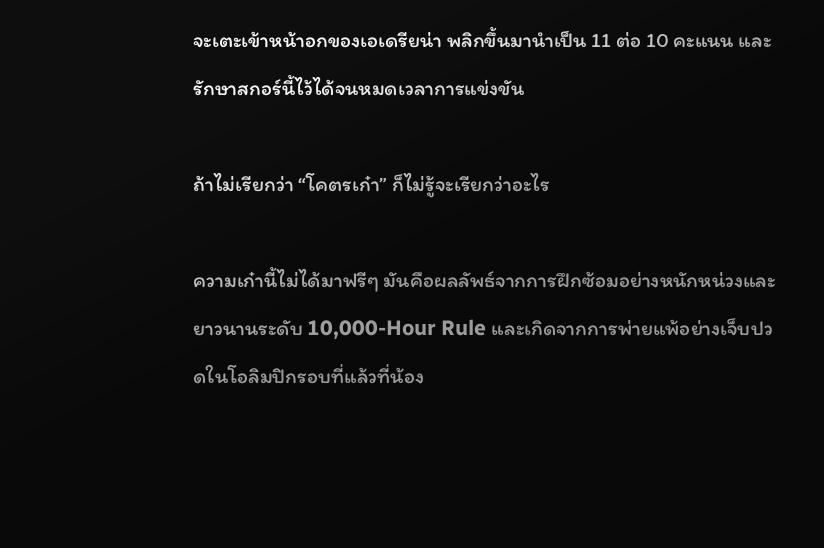จะเตะเข้าหน้าอกของเอเดรียน่า พลิกขึ้นมานำเป็น 11 ต่อ 10 คะแนน และรักษาสกอร์นี้ไว้ได้จนหมดเวลาการแข่งขัน

ถ้าไม่เรียกว่า “โคตรเก๋า” ก็ไม่รู้จะเรียกว่าอะไร

ความเก๋านี้ไม่ได้มาฟรีๆ มันคือผลลัพธ์จากการฝึกซ้อมอย่างหนักหน่วงและยาวนานระดับ 10,000-Hour Rule และเกิดจากการพ่ายแพ้อย่างเจ็บปวดในโอลิมปิกรอบที่แล้วที่น้อง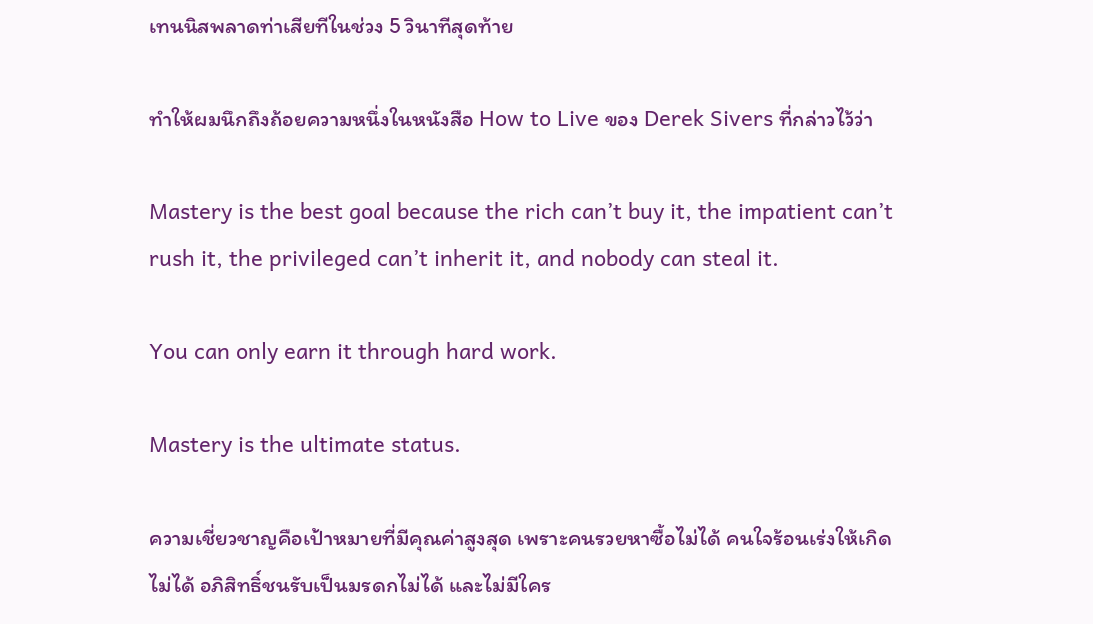เทนนิสพลาดท่าเสียทีในช่วง 5 วินาทีสุดท้าย

ทำให้ผมนึกถึงถ้อยความหนึ่งในหนังสือ How to Live ของ Derek Sivers ที่กล่าวไว้ว่า

Mastery is the best goal because the rich can’t buy it, the impatient can’t rush it, the privileged can’t inherit it, and nobody can steal it.

You can only earn it through hard work.

Mastery is the ultimate status.

ความเชี่ยวชาญคือเป้าหมายที่มีคุณค่าสูงสุด เพราะคนรวยหาซื้อไม่ได้ คนใจร้อนเร่งให้เกิดไม่ได้ อภิสิทธิ์ชนรับเป็นมรดกไม่ได้ และไม่มีใคร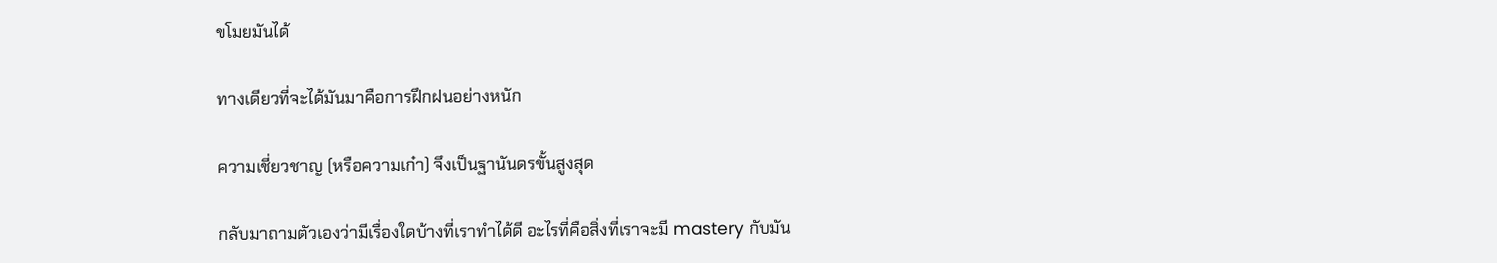ขโมยมันได้

ทางเดียวที่จะได้มันมาคือการฝึกฝนอย่างหนัก

ความเชี่ยวชาญ (หรือความเก๋า) จึงเป็นฐานันดรขั้นสูงสุด

กลับมาถามตัวเองว่ามีเรื่องใดบ้างที่เราทำได้ดี อะไรที่คือสิ่งที่เราจะมี mastery กับมัน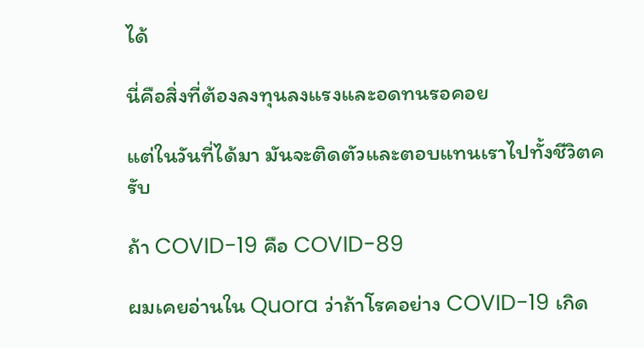ได้

นี่คือสิ่งที่ต้องลงทุนลงแรงและอดทนรอคอย

แต่ในวันที่ได้มา มันจะติดตัวและตอบแทนเราไปทั้งชีวิตครับ

ถ้า COVID-19 คือ COVID-89

ผมเคยอ่านใน Quora ว่าถ้าโรคอย่าง COVID-19 เกิด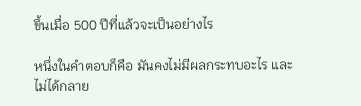ขึ้นเมื่อ 500 ปีที่แล้วจะเป็นอย่างไร

หนึ่งในคำตอบก็คือ มันคงไม่มีผลกระทบอะไร และไม่ได้กลาย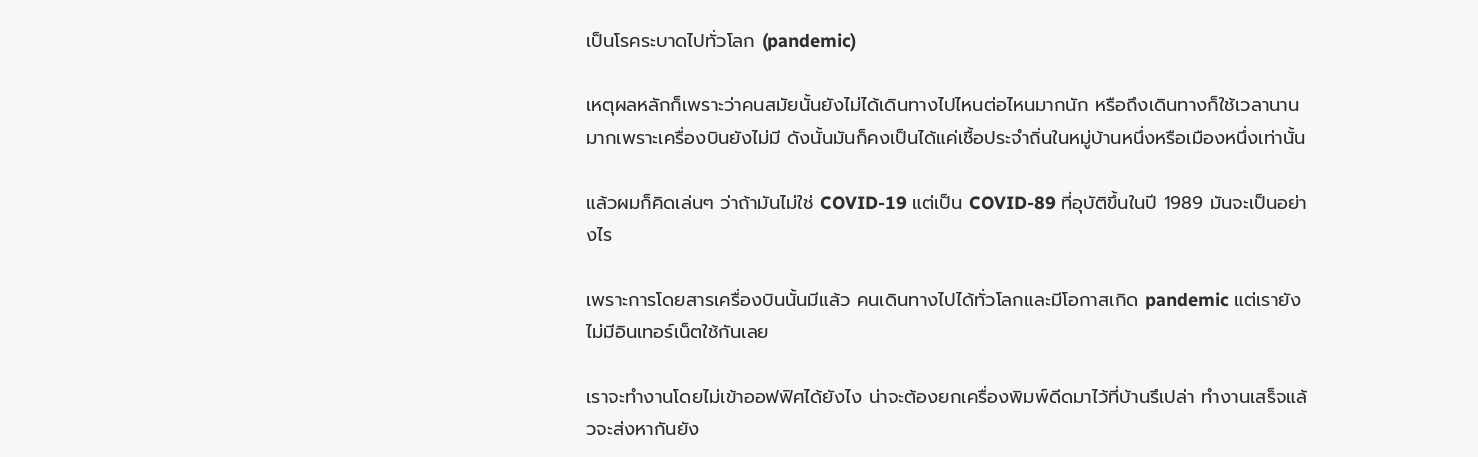เป็นโรคระบาดไปทั่วโลก (pandemic)

เหตุผลหลักก็เพราะว่าคนสมัยนั้นยังไม่ได้เดินทางไปไหนต่อไหนมากนัก หรือถึงเดินทางก็ใช้เวลานานมากเพราะเครื่องบินยังไม่มี ดังนั้นมันก็คงเป็นได้แค่เชื้อประจำถิ่นในหมู่บ้านหนึ่งหรือเมืองหนึ่งเท่านั้น

แล้วผมก็คิดเล่นๆ ว่าถ้ามันไม่ใช่ COVID-19 แต่เป็น COVID-89 ที่อุบัติขึ้นในปี 1989 มันจะเป็นอย่างไร

เพราะการโดยสารเครื่องบินนั้นมีแล้ว คนเดินทางไปได้ทั่วโลกและมีโอกาสเกิด pandemic แต่เรายังไม่มีอินเทอร์เน็ตใช้กันเลย

เราจะทำงานโดยไม่เข้าออฟฟิศได้ยังไง น่าจะต้องยกเครื่องพิมพ์ดีดมาไว้ที่บ้านรึเปล่า ทำงานเสร็จแล้วจะส่งหากันยัง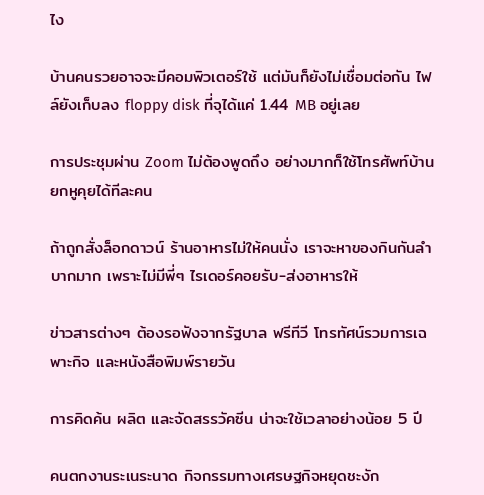ไง

บ้านคนรวยอาจจะมีคอมพิวเตอร์ใช้ แต่มันก็ยังไม่เชื่อมต่อกัน ไฟล์ยังเก็บลง floppy disk ที่จุได้แค่ 1.44 MB อยู่เลย

การประชุมผ่าน Zoom ไม่ต้องพูดถึง อย่างมากก็ใช้โทรศัพท์บ้านยกหูคุยได้ทีละคน

ถ้าถูกสั่งล็อกดาวน์ ร้านอาหารไม่ให้คนนั่ง เราจะหาของกินกันลำบากมาก เพราะไม่มีพี่ๆ ไรเดอร์คอยรับ-ส่งอาหารให้

ข่าวสารต่างๆ ต้องรอฟังจากรัฐบาล ฟรีทีวี โทรทัศน์รวมการเฉพาะกิจ และหนังสือพิมพ์รายวัน

การคิดค้น ผลิต และจัดสรรวัคซีน น่าจะใช้เวลาอย่างน้อย 5 ปี

คนตกงานระเนระนาด กิจกรรมทางเศรษฐกิจหยุดชะงัก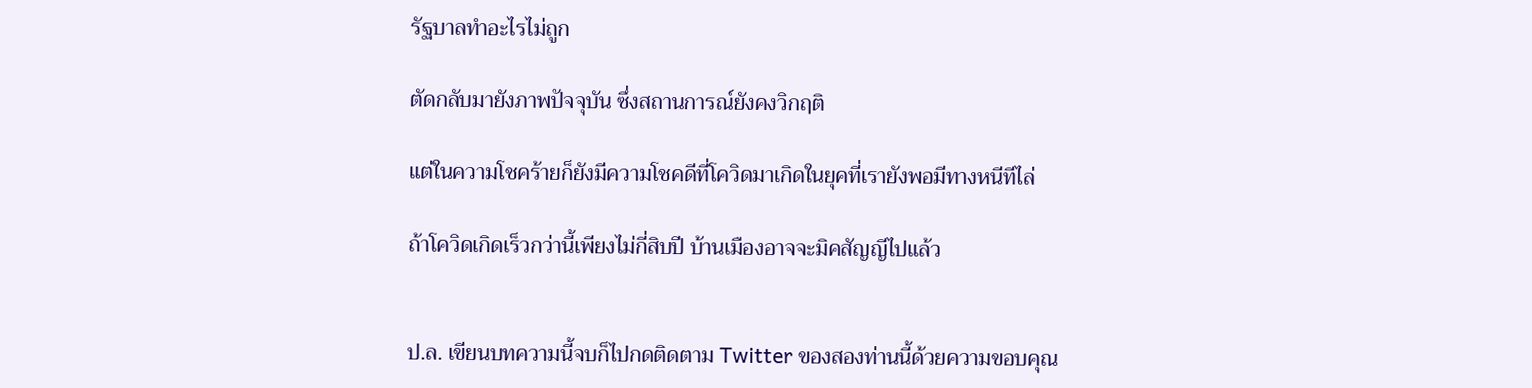รัฐบาลทำอะไรไม่ถูก

ตัดกลับมายังภาพปัจจุบัน ซึ่งสถานการณ์ยังคงวิกฤติ

แต่ในความโชคร้ายก็ยังมีความโชคดีที่โควิดมาเกิดในยุคที่เรายังพอมีทางหนีทีไล่

ถ้าโควิดเกิดเร็วกว่านี้เพียงไม่กี่สิบปี บ้านเมืองอาจจะมิคสัญญีไปแล้ว


ป.ล. เขียนบทความนี้จบก็ไปกดติดตาม Twitter ของสองท่านนี้ด้วยความขอบคุณ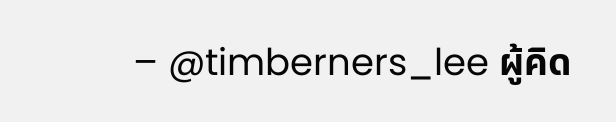– @timberners_lee ผู้คิด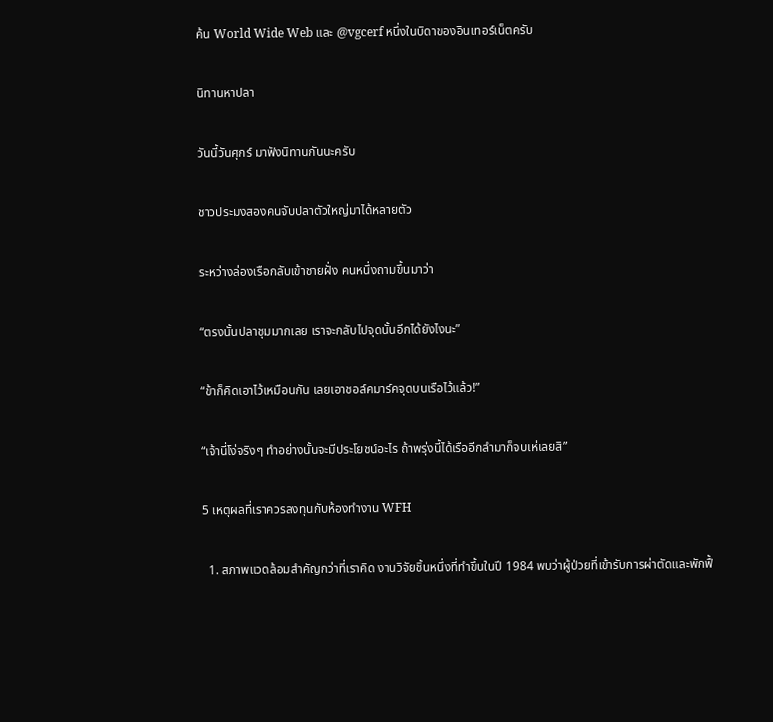ค้น World Wide Web และ @vgcerf หนึ่งในบิดาของอินเทอร์เน็ตครับ

นิทานหาปลา

วันนี้วันศุกร์ มาฟังนิทานกันนะครับ

ชาวประมงสองคนจับปลาตัวใหญ่มาได้หลายตัว

ระหว่างล่องเรือกลับเข้าชายฝั่ง คนหนึ่งถามขึ้นมาว่า

“ตรงนั้นปลาชุมมากเลย เราจะกลับไปจุดนั้นอีกได้ยังไงนะ”

“ข้าก็คิดเอาไว้เหมือนกัน เลยเอาชอล์คมาร์คจุดบนเรือไว้แล้ว!”

“เจ้านี่โง่จริงๆ ทำอย่างนั้นจะมีประโยชน์อะไร ถ้าพรุ่งนี้ได้เรืออีกลำมาก็จบเห่เลยสิ”

5 เหตุผลที่เราควรลงทุนกับห้องทำงาน WFH

  1. สภาพแวดล้อมสำคัญกว่าที่เราคิด งานวิจัยชิ้นหนึ่งที่ทำขึ้นในปี 1984 พบว่าผู้ป่วยที่เข้ารับการผ่าตัดและพักฟื้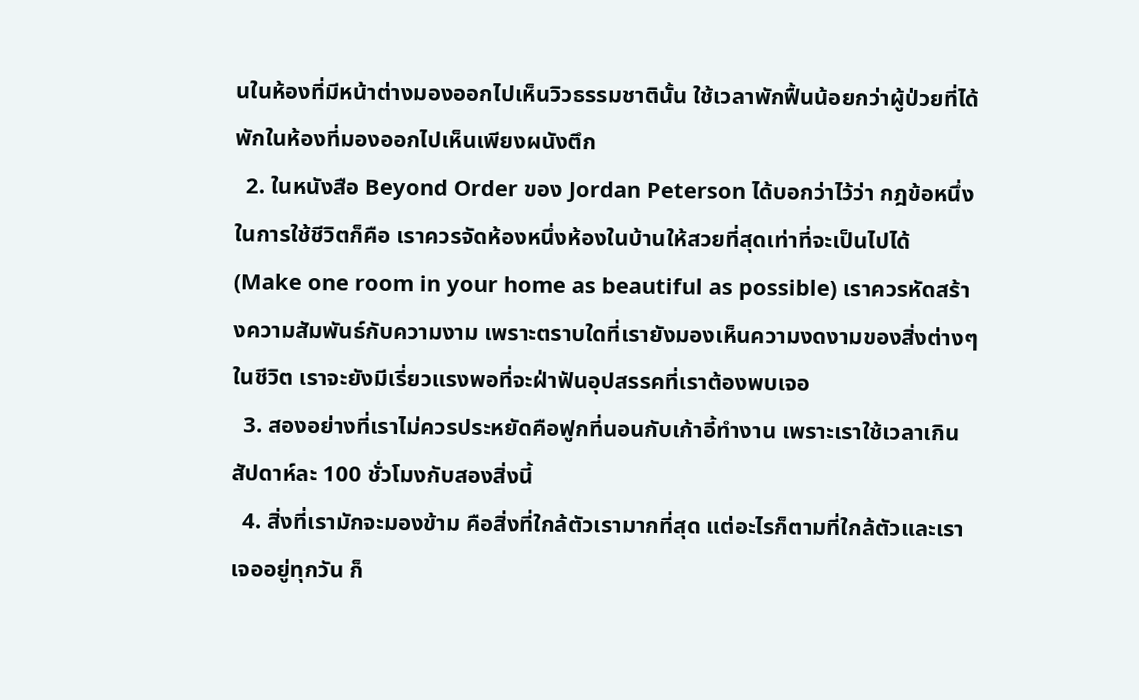นในห้องที่มีหน้าต่างมองออกไปเห็นวิวธรรมชาตินั้น ใช้เวลาพักฟื้นน้อยกว่าผู้ป่วยที่ได้พักในห้องที่มองออกไปเห็นเพียงผนังตึก
  2. ในหนังสือ Beyond Order ของ Jordan Peterson ได้บอกว่าไว้ว่า กฎข้อหนึ่งในการใช้ชีวิตก็คือ เราควรจัดห้องหนึ่งห้องในบ้านให้สวยที่สุดเท่าที่จะเป็นไปได้ (Make one room in your home as beautiful as possible) เราควรหัดสร้างความสัมพันธ์กับความงาม เพราะตราบใดที่เรายังมองเห็นความงดงามของสิ่งต่างๆ ในชีวิต เราจะยังมีเรี่ยวแรงพอที่จะฝ่าฟันอุปสรรคที่เราต้องพบเจอ
  3. สองอย่างที่เราไม่ควรประหยัดคือฟูกที่นอนกับเก้าอี้ทำงาน เพราะเราใช้เวลาเกินสัปดาห์ละ 100 ชั่วโมงกับสองสิ่งนี้
  4. สิ่งที่เรามักจะมองข้าม คือสิ่งที่ใกล้ตัวเรามากที่สุด แต่อะไรก็ตามที่ใกล้ตัวและเราเจออยู่ทุกวัน ก็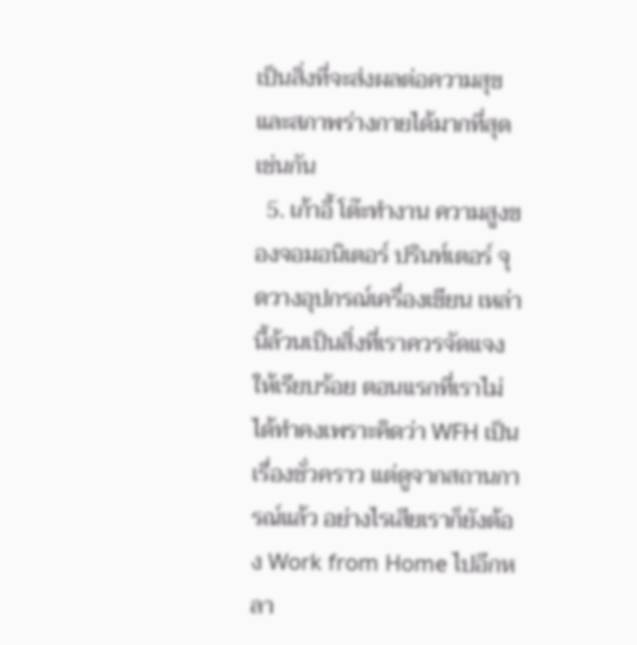เป็นสิ่งที่จะส่งผลต่อความสุขและสภาพร่างกายได้มากที่สุดเช่นกัน
  5. เก้าอี้ โต๊ะทำงาน ความสูงของจอมอนิเตอร์ ปรินท์เตอร์ จุดวางอุปกรณ์เครื่องเขียน เหล่านี้ล้วนเป็นสิ่งที่เราควรจัดแจงให้เรียบร้อย ตอนแรกที่เราไม่ได้ทำคงเพราะคิดว่า WFH เป็นเรื่องชั่วคราว แต่ดูจากสถานการณ์แล้ว อย่างไรเสียเราก็ยังต้อง Work from Home ไปอีกหลา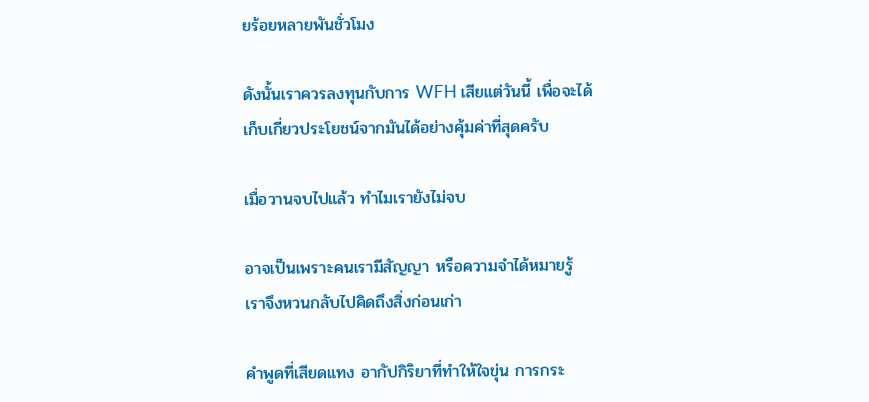ยร้อยหลายพันชั่วโมง

ดังนั้นเราควรลงทุนกับการ WFH เสียแต่วันนี้ เพื่อจะได้เก็บเกี่ยวประโยชน์จากมันได้อย่างคุ้มค่าที่สุดครับ

เมื่อวานจบไปแล้ว ทำไมเรายังไม่จบ

อาจเป็นเพราะคนเรามีสัญญา หรือความจำได้หมายรู้ เราจึงหวนกลับไปคิดถึงสิ่งก่อนเก่า

คำพูดที่เสียดแทง อากัปกิริยาที่ทำให้ใจขุ่น การกระ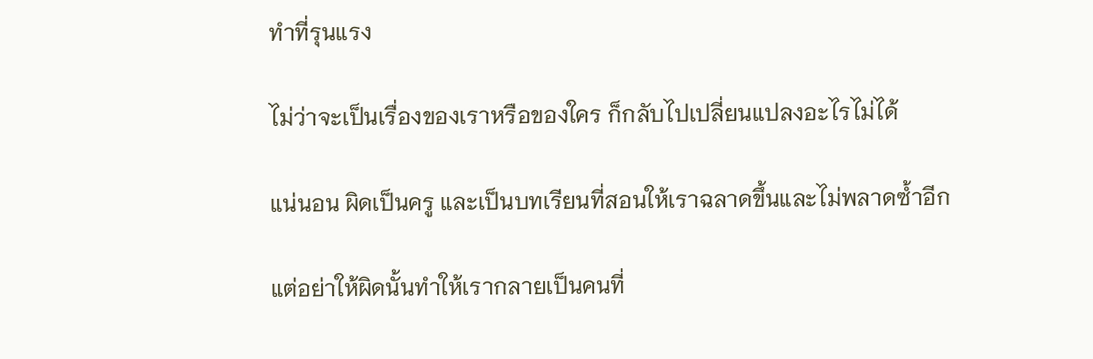ทำที่รุนแรง

ไม่ว่าจะเป็นเรื่องของเราหรือของใคร ก็กลับไปเปลี่ยนแปลงอะไรไม่ได้

แน่นอน ผิดเป็นครู และเป็นบทเรียนที่สอนให้เราฉลาดขึ้นและไม่พลาดซ้ำอีก

แต่อย่าให้ผิดนั้นทำให้เรากลายเป็นคนที่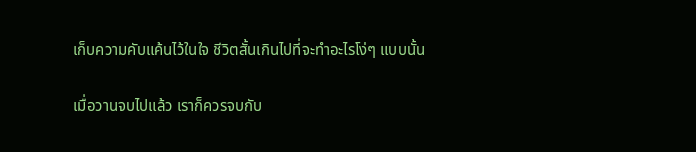เก็บความคับแค้นไว้ในใจ ชีวิตสั้นเกินไปที่จะทำอะไรโง่ๆ แบบนั้น

เมื่อวานจบไปแล้ว เราก็ควรจบกับ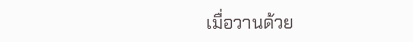เมื่อวานด้วย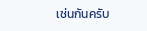เช่นกันครับ